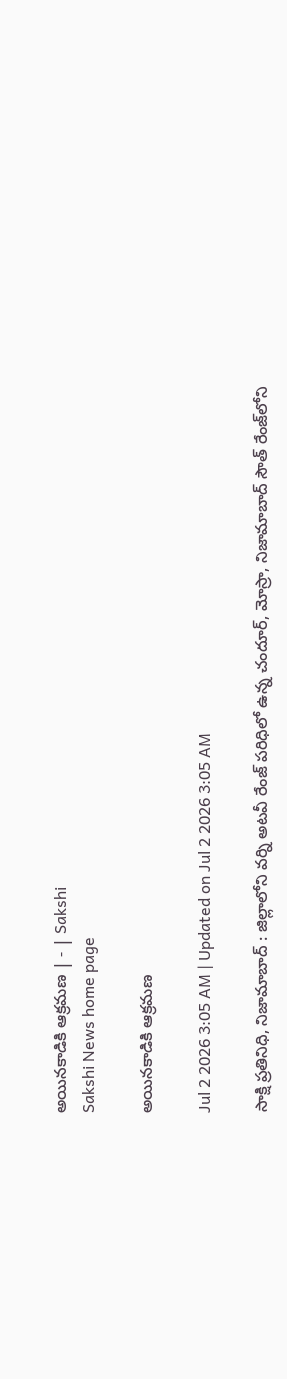అయినకాడికి ఆక్రమణ | - | Sakshi
Sakshi News home page

అయినకాడికి ఆక్రమణ

Jul 2 2026 3:05 AM | Updated on Jul 2 2026 3:05 AM

సాక్షి ప్రతినిధి, నిజామాబాద్‌ : జిల్లాలోని వర్ని అటవీ రేంజ్‌ పరిధిలో ఉన్న చందూర్‌, మోస్రా, నిజామాబాద్‌ సౌత్‌ రేంజ్‌లోని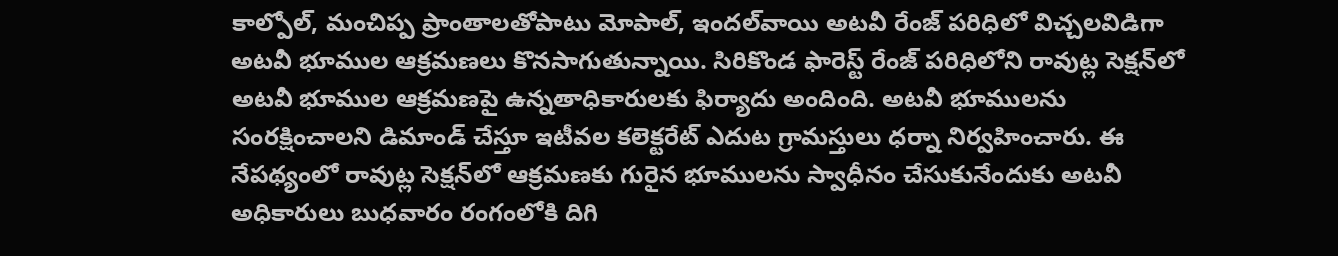కాల్పోల్‌, మంచిప్ప ప్రాంతాలతోపాటు మోపాల్‌, ఇందల్‌వాయి అటవీ రేంజ్‌ పరిధిలో విచ్చలవిడిగా అటవీ భూముల ఆక్రమణలు కొనసాగుతున్నాయి. సిరికొండ ఫారెస్ట్‌ రేంజ్‌ పరిధిలోని రావుట్ల సెక్షన్‌లో అటవీ భూముల ఆక్రమణపై ఉన్నతాధికారులకు ఫిర్యాదు అందింది. అటవీ భూములను సంరక్షించాలని డిమాండ్‌ చేస్తూ ఇటీవల కలెక్టరేట్‌ ఎదుట గ్రామస్తులు ధర్నా నిర్వహించారు. ఈ నేపథ్యంలో రావుట్ల సెక్షన్‌లో ఆక్రమణకు గురైన భూములను స్వాధీనం చేసుకునేందుకు అటవీ అధికారులు బుధవారం రంగంలోకి దిగి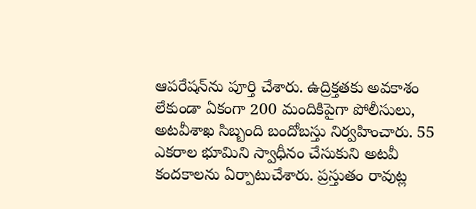ఆపరేషన్‌ను పూర్తి చేశారు. ఉద్రిక్తతకు అవకాశం లేకుండా ఏకంగా 200 మందికిపైగా పోలీసులు, అటవీశాఖ సిబ్బంది బందోబస్తు నిర్వహించారు. 55 ఎకరాల భూమిని స్వాధీనం చేసుకుని అటవీ కందకాలను ఏర్పాటుచేశారు. ప్రస్తుతం రావుట్ల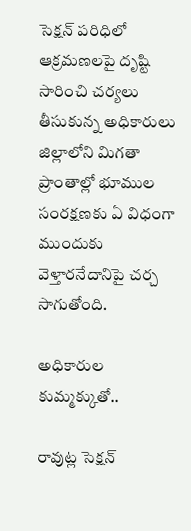సెక్షన్‌ పరిధిలో ఆక్రమణలపై దృష్టి సారించి చర్యలు తీసుకున్న అధికారులు జిల్లాలోని మిగతా ప్రాంతాల్లో భూముల సంరక్షణకు ఏ విధంగా ముందుకు వెళ్తారనేదానిపై చర్చ సాగుతోంది.

అధికారుల కుమ్మక్కుతో..

రావుట్ల సెక్షన్‌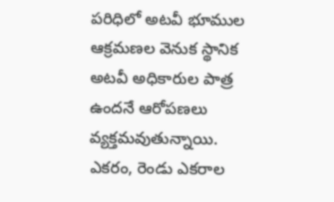పరిధిలో అటవీ భూముల ఆక్రమణల వెనుక స్థానిక అటవీ అధికారుల పాత్ర ఉందనే ఆరోపణలు వ్యక్తమవుతున్నాయి. ఎకరం, రెండు ఎకరాల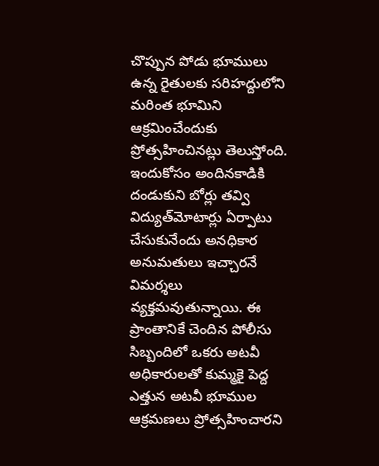చొప్పున పోడు భూములు ఉన్న రైతులకు సరిహద్దులోని మరింత భూమిని ఆక్రమించేందుకు ప్రోత్సహించినట్లు తెలుస్తోంది. ఇందుకోసం అందినకాడికి దండుకుని బోర్లు తవ్వి విద్యుత్‌మోటార్లు ఏర్పాటు చేసుకునేందు అనధికార అనుమతులు ఇచ్చారనే విమర్శలు వ్యక్తమవుతున్నాయి. ఈ ప్రాంతానికే చెందిన పోలీసు సిబ్బందిలో ఒకరు అటవీ అధికారులతో కుమ్మకై పెద్ద ఎత్తున అటవీ భూముల ఆక్రమణలు ప్రోత్సహించారని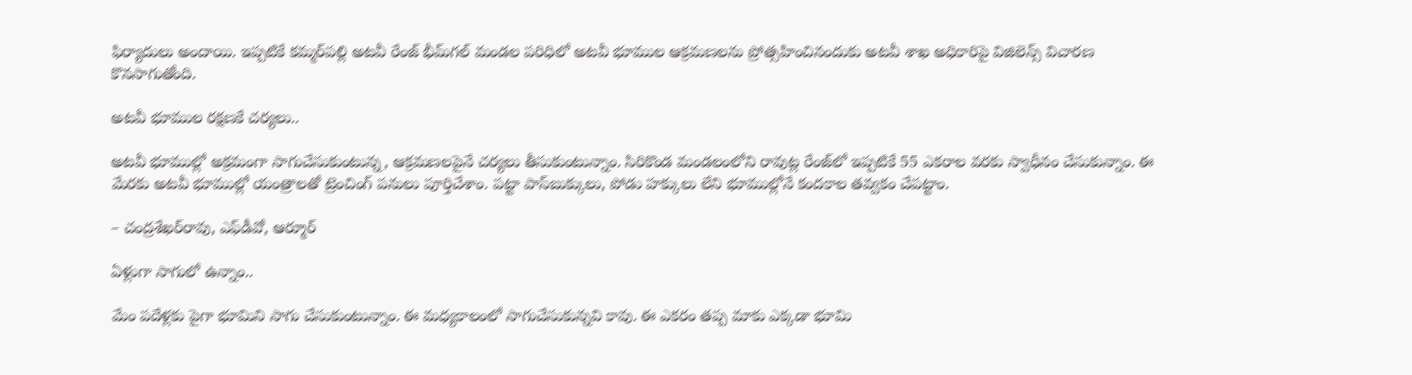ఫిర్యాదులు అందాయి. ఇప్పటికే కమ్మర్‌పల్లి అటవీ రేంజ్‌ భీమ్‌గల్‌ మండల పరిధిలో అటవీ భూముల ఆక్రమణలను ప్రోత్సహించినందుకు అటవీ శాఖ అధికారిపై విజిలెన్స్‌ విచారణ కొనసాగుతోంది.

అటవీ భూముల రక్షణకే చర్యలు..

అటవీ భూముల్లో అక్రమంగా సాగుచేసుకుంటున్న, ఆక్రమణలపైనే చర్యలు తీసుకుంటున్నాం. సిరికొండ మండలంలోని రావుట్ల రేంజ్‌లో ఇప్పటికే 55 ఎకరాల వరకు స్వాధీనం చేసుకున్నాం. ఈ మేరకు అటవీ భూముల్లో యంత్రాలతో ట్రెంచింగ్‌ పనులు పూర్తిచేశాం. పట్టా పాస్‌బుక్కులు, పోడు హక్కులు లేని భూముల్లోనే కందకాల తవ్వకం చేపట్టాం.

– చంద్రశేఖర్‌రావు, ఎఫ్‌డీవో, ఆర్మూర్‌

ఏళ్లుగా సాగులో ఉన్నాం..

మేం పదేళ్లకు పైగా భూమిని సాగు చేసుకుంటున్నాం. ఈ మధ్యకాలంలో సాగుచేసుకున్నవి కావు. ఈ ఎకరం తప్ప మాకు ఎక్కడా భూమి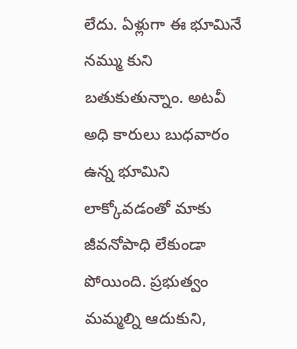లేదు. ఏళ్లుగా ఈ భూమినే నమ్ము కుని బతుకుతున్నాం. అటవీ అధి కారులు బుధవారం ఉన్న భూమిని లాక్కోవడంతో మాకు జీవనోపాధి లేకుండా పోయింది. ప్రభుత్వం మమ్మల్ని ఆదుకుని,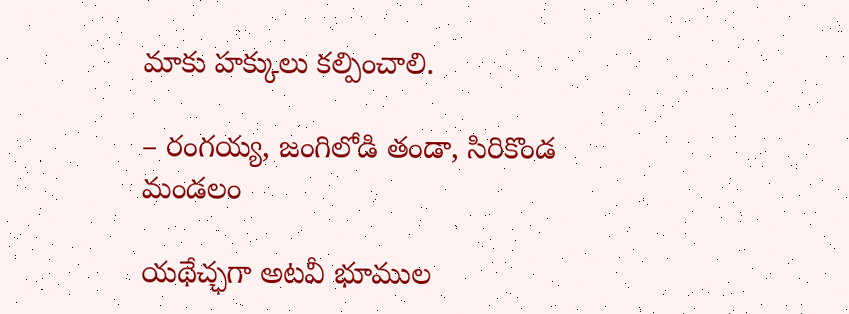మాకు హక్కులు కల్పించాలి.

– రంగయ్య, జంగిలోడి తండా, సిరికొండ మండలం

యథేచ్ఛగా అటవీ భూముల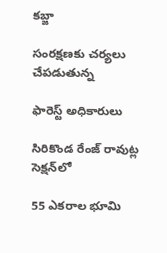కబ్జా

సంరక్షణకు చర్యలు చేపడుతున్న

ఫారెస్ట్‌ అధికారులు

సిరికొండ రేంజ్‌ రావుట్ల సెక్షన్‌లో

55 ఎకరాల భూమి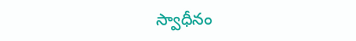స్వాధీనం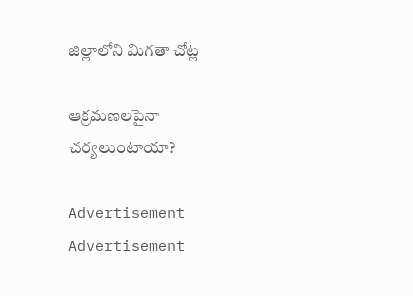జిల్లాలోని మిగతా చోట్ల

ఆక్రమణలపైనా చర్యలుంటాయా?

Advertisement
Advertisement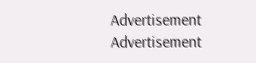Advertisement
Advertisement